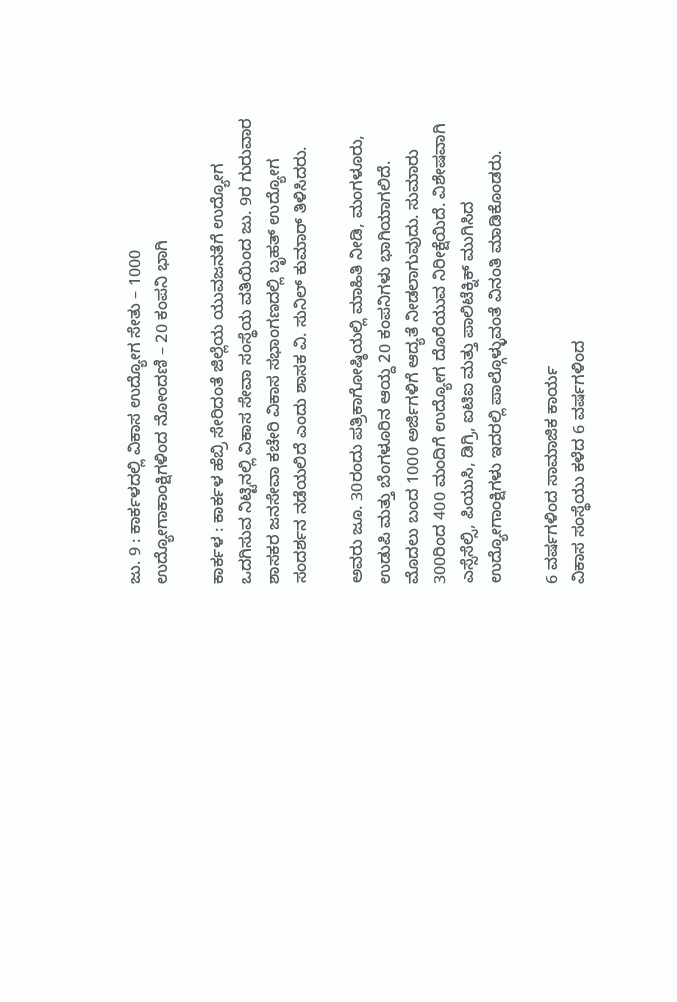ಜು. 9 : ಕಾರ್ಕಳದಲ್ಲಿ ವಿಕಾಸ ಉದ್ಯೋಗ ಸೇತು – 1000 ಉದ್ಯೋಗಾಕಾಂಕ್ಷಿಗಳಿಂದ ನೋಂದಣಿ – 20 ಕಂಪನಿ‌ ಭಾಗಿ

ಕಾರ್ಕಳ : ಕಾರ್ಕಳ ಹೆಬ್ರಿ ಸೇರಿದಂತೆ ಜಿಲ್ಲೆಯ ಯುವಜನತೆಗೆ ಉದ್ಯೋಗ ಒದಗಿಸುವ ನಿಟ್ಟಿನಲ್ಲಿ ವಿಕಾಸ ಸೇವಾ ಸಂಸ್ಥೆಯ ವತಿಯಿಂದ ಜು. 9ರ ಗುರುವಾರ ಶಾಸಕರ ಜನಸೇವಾ ಕಚೇರಿ ವಿಕಾಸ ಸಭಾಂಗಣದಲ್ಲಿ ಬೃಹತ್‌ ಉದ್ಯೋಗ ಸಂದರ್ಶನ ನಡೆಯಲಿದೆ ಎಂದು ಶಾಸಕ ವಿ. ಸುನಿಲ್‌ ಕುಮಾರ್‌ ತಿಳಿಸಿದರು.

ಅವರು ಜೂ. 30ರಂದು ಪತ್ರಿಕಾಗೋಷ್ಠಿಯಲ್ಲಿ ಮಾಹಿತಿ ನೀಡಿ, ಮಂಗಳೂರು, ಉಡುಪಿ ಮತ್ತು ಬೆಂಗಳೂರಿನ ಆಯ್ದ 20 ಕಂಪನಿಗಳು ಭಾಗಿಯಾಗಲಿದೆ. ಮೊದಲು ಬಂದ 1000 ಅರ್ಜಿಗಳಿಗೆ ಆದ್ಯತೆ ನೀಡಲಾಗುವುದು. ಸುಮಾರು 300ರಿಂದ 400 ಮಂದಿಗೆ ಉದ್ಯೋಗ ದೊರೆಯುವ ನಿರೀಕ್ಷೆಯಿದೆ. ವಿಶೇಷವಾಗಿ ಎಸ್ಸೆಸೆಲ್ಸಿ, ಪಿಯುಸಿ, ಡಿಗ್ರಿ, ಐಟಿಐ ಮತ್ತು ಪಾಲಿಟೆಕ್ನಿಕ್ ಮುಗಿಸಿದ ಉದ್ಯೋಗಾಂಕ್ಷಿಗಳು ಇದರಲ್ಲಿ ಪಾಲ್ಗೊಳ್ಳುವಂತೆ ವಿನಂತಿ ಮಾಡಿಕೊಂಡರು.

6 ವರ್ಷಗಳಿಂದ ಸಾಮಾಜಿಕ ಕಾರ್ಯ
ವಿಕಾಸ ಸಂಸ್ಥೆಯು ಕಳೆದ 6 ವರ್ಷಗಳಿಂದ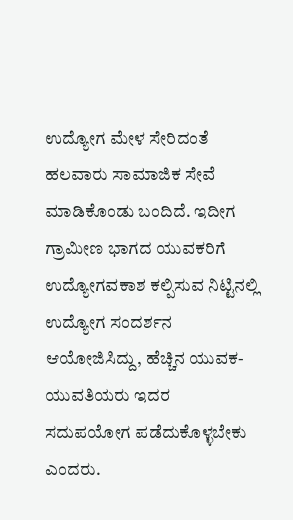ಉದ್ಯೋಗ ಮೇಳ ಸೇರಿದಂತೆ ಹಲವಾರು ಸಾಮಾಜಿಕ ಸೇವೆ ಮಾಡಿಕೊಂಡು ಬಂದಿದೆ. ಇದೀಗ ಗ್ರಾಮೀಣ ಭಾಗದ ಯುವಕರಿಗೆ ಉದ್ಯೋಗವಕಾಶ ಕಲ್ಪಿಸುವ ನಿಟ್ಟಿನಲ್ಲಿ ಉದ್ಯೋಗ ಸಂದರ್ಶನ ಆಯೋಜಿಸಿದ್ದು, ಹೆಚ್ಚಿನ ಯುವಕ-ಯುವತಿಯರು ಇದರ ಸದುಪಯೋಗ ಪಡೆದುಕೊಳ್ಳಬೇಕು ಎಂದರು.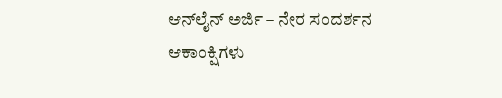ಆನ್‌ಲೈನ್‌ ಅರ್ಜಿ – ನೇರ ಸಂದರ್ಶನ
ಆಕಾಂಕ್ಷಿಗಳು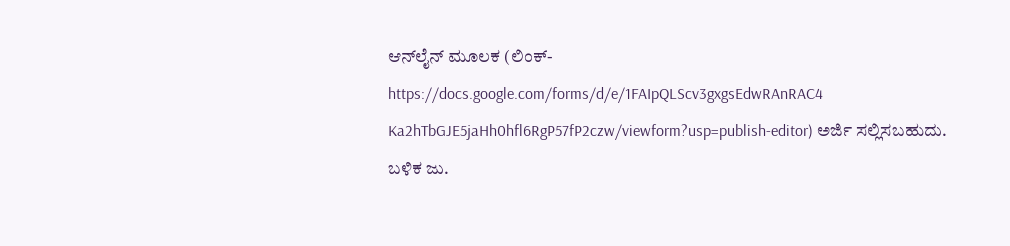ಆನ್‌ಲೈನ್‌ ಮೂಲಕ (ಲಿಂಕ್‌- https://docs.google.com/forms/d/e/1FAIpQLScv3gxgsEdwRAnRAC4 Ka2hTbGJE5jaHh0hfl6RgP57fP2czw/viewform?usp=publish-editor) ಅರ್ಜಿ ಸಲ್ಲಿಸಬಹುದು. ಬಳಿಕ ಜು.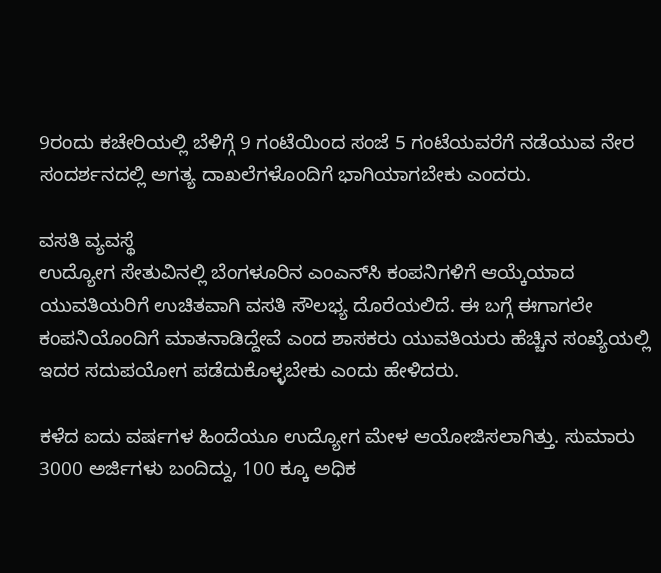9ರಂದು ಕಚೇರಿಯಲ್ಲಿ ಬೆಳಿಗ್ಗೆ 9 ಗಂಟೆಯಿಂದ ಸಂಜೆ 5 ಗಂಟೆಯವರೆಗೆ ನಡೆಯುವ ನೇರ ಸಂದರ್ಶನದಲ್ಲಿ ಅಗತ್ಯ ದಾಖಲೆಗಳೊಂದಿಗೆ ಭಾಗಿಯಾಗಬೇಕು ಎಂದರು.

ವಸತಿ ವ್ಯವಸ್ಥೆ
ಉದ್ಯೋಗ ಸೇತುವಿನಲ್ಲಿ ಬೆಂಗಳೂರಿನ ಎಂಎನ್‌ಸಿ ಕಂಪನಿಗಳಿಗೆ ಆಯ್ಕೆಯಾದ ಯುವತಿಯರಿಗೆ ಉಚಿತವಾಗಿ ವಸತಿ ಸೌಲಭ್ಯ ದೊರೆಯಲಿದೆ. ಈ ಬಗ್ಗೆ ಈಗಾಗಲೇ ಕಂಪನಿಯೊಂದಿಗೆ ಮಾತನಾಡಿದ್ದೇವೆ ಎಂದ ಶಾಸಕರು ಯುವತಿಯರು ಹೆಚ್ಚಿನ ಸಂಖ್ಯೆಯಲ್ಲಿ ಇದರ ಸದುಪಯೋಗ ಪಡೆದುಕೊಳ್ಳಬೇಕು ಎಂದು ಹೇಳಿದರು.

ಕಳೆದ ಐದು ವರ್ಷಗಳ ಹಿಂದೆಯೂ ಉದ್ಯೋಗ ಮೇಳ ಆಯೋಜಿಸಲಾಗಿತ್ತು. ಸುಮಾರು 3000 ಅರ್ಜಿಗಳು ಬಂದಿದ್ದು, 100 ಕ್ಕೂ ಅಧಿಕ‌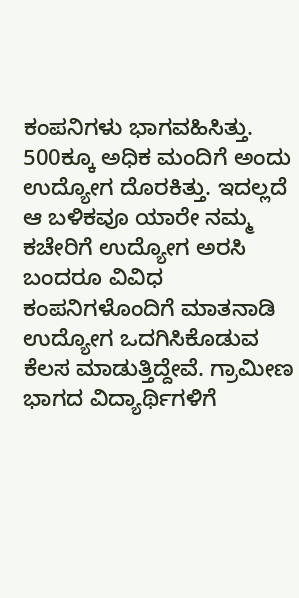ಕಂಪನಿಗಳು ‌ಭಾಗವಹಿಸಿತ್ತು. 500ಕ್ಕೂ ಅಧಿಕ ಮಂದಿಗೆ ಅಂದು ಉದ್ಯೋಗ ದೊರಕಿತ್ತು. ಇದಲ್ಲದೆ ಆ ಬಳಿಕವೂ ಯಾರೇ ನಮ್ಮ ಕಚೇರಿಗೆ ಉದ್ಯೋಗ ಅರಸಿ ಬಂದರೂ ವಿವಿಧ ಕಂಪನಿಗಳೊಂದಿಗೆ ಮಾತನಾಡಿ ಉದ್ಯೋಗ ಒದಗಿಸಿಕೊಡುವ ಕೆಲಸ‌ ಮಾಡುತ್ತಿದ್ದೇವೆ. ಗ್ರಾಮೀಣ ಭಾಗದ ವಿದ್ಯಾರ್ಥಿಗಳಿಗೆ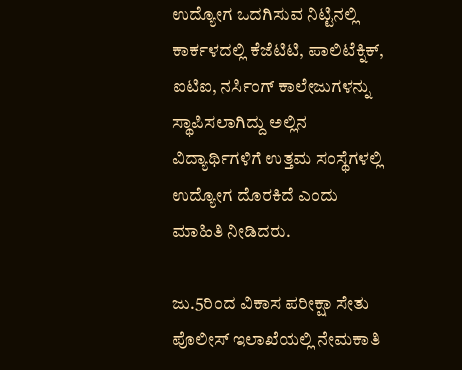ಉದ್ಯೋಗ ಒದಗಿಸುವ ನಿಟ್ಟಿನಲ್ಲಿ ಕಾರ್ಕಳದಲ್ಲಿ ಕೆಜೆಟಿಟಿ, ಪಾಲಿಟೆಕ್ನಿಕ್, ಐಟಿಐ, ನರ್ಸಿಂಗ್ ಕಾಲೇಜುಗಳನ್ನು ಸ್ಥಾಪಿಸಲಾಗಿದ್ದು ಅಲ್ಲಿನ ವಿದ್ಯಾರ್ಥಿಗಳಿಗೆ ಉತ್ತಮ ಸಂಸ್ಥೆಗಳಲ್ಲಿ ಉದ್ಯೋಗ ದೊರಕಿದೆ ಎಂದು ಮಾಹಿತಿ ನೀಡಿದರು.

ಜು.5ರಿಂದ ವಿಕಾಸ ಪರೀಕ್ಷಾ ಸೇತು
ಪೊಲೀಸ್ ಇಲಾಖೆಯಲ್ಲಿ ನೇಮಕಾತಿ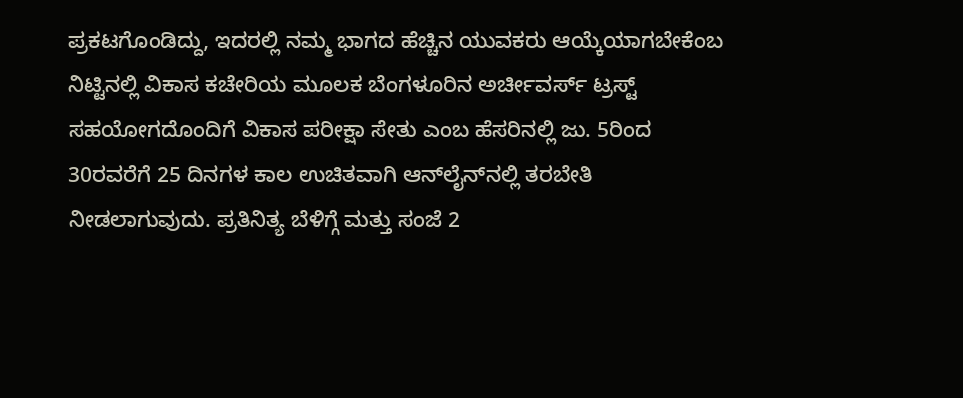ಪ್ರಕಟಗೊಂಡಿದ್ದು, ಇದರಲ್ಲಿ ನಮ್ಮ ಭಾಗದ ಹೆಚ್ಚಿನ ಯುವಕರು ಆಯ್ಕೆಯಾಗಬೇಕೆಂಬ ನಿಟ್ಟಿನಲ್ಲಿ ವಿಕಾಸ ಕಚೇರಿಯ ಮೂಲಕ ಬೆಂಗಳೂರಿನ ಅರ್ಚೀವರ್ಸ್ ಟ್ರಸ್ಟ್ ಸಹಯೋಗದೊಂದಿಗೆ ವಿಕಾಸ ಪರೀಕ್ಷಾ ಸೇತು ಎಂಬ ಹೆಸರಿನಲ್ಲಿ ಜು. 5ರಿಂದ 30ರವರೆಗೆ 25 ದಿನಗಳ ಕಾಲ ಉಚಿತವಾಗಿ ಆನ್‌ಲೈನ್‌ನಲ್ಲಿ ತರಬೇತಿ ನೀಡಲಾಗುವುದು. ಪ್ರತಿನಿತ್ಯ ಬೆಳಿಗ್ಗೆ ಮತ್ತು ಸಂಜೆ 2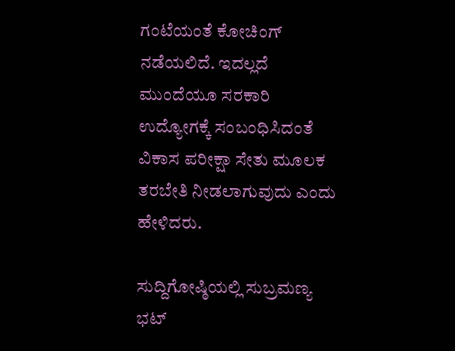ಗಂಟೆಯಂತೆ ಕೋಚಿಂಗ್‌ ನಡೆಯಲಿದೆ. ಇದಲ್ಲದೆ ಮುಂದೆಯೂ ಸರಕಾರಿ ಉದ್ಯೋಗಕ್ಕೆ ಸಂಬಂಧಿಸಿದಂತೆ ವಿಕಾಸ ಪರೀಕ್ಷಾ ಸೇತು ಮೂಲಕ ತರಬೇತಿ ನೀಡಲಾಗುವುದು ಎಂದು ಹೇಳಿದರು.

ಸುದ್ದಿಗೋಷ್ಠಿಯಲ್ಲಿ ಸುಬ್ರಮಣ್ಯ ಭಟ್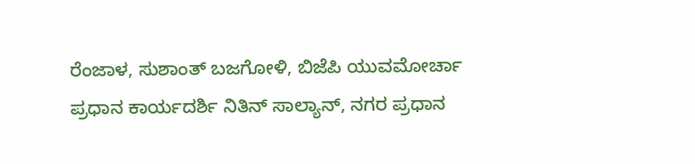ರೆಂಜಾಳ, ಸುಶಾಂತ್ ಬಜಗೋಳಿ, ಬಿಜೆಪಿ ಯುವಮೋರ್ಚಾ ಪ್ರಧಾನ ಕಾರ್ಯದರ್ಶಿ ನಿತಿನ್ ಸಾಲ್ಯಾನ್, ನಗರ ಪ್ರಧಾನ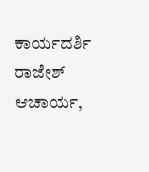ಕಾರ್ಯದರ್ಶಿ ರಾಜೇಶ್ ಆಚಾರ್ಯ,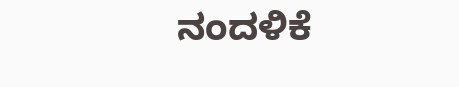ನಂದಳಿಕೆ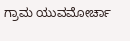ಗ್ರಾಮ ಯುವಮೋರ್ಚಾ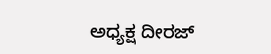ಅಧ್ಯಕ್ಷ ದೀರಜ್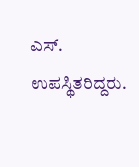ಎಸ್. ಉಪಸ್ಥಿತರಿದ್ದರು.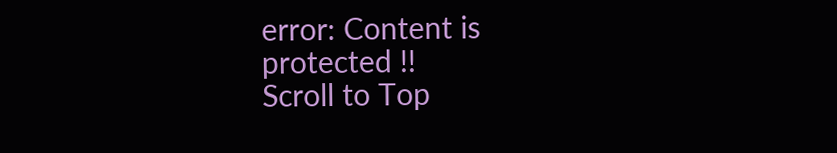error: Content is protected !!
Scroll to Top